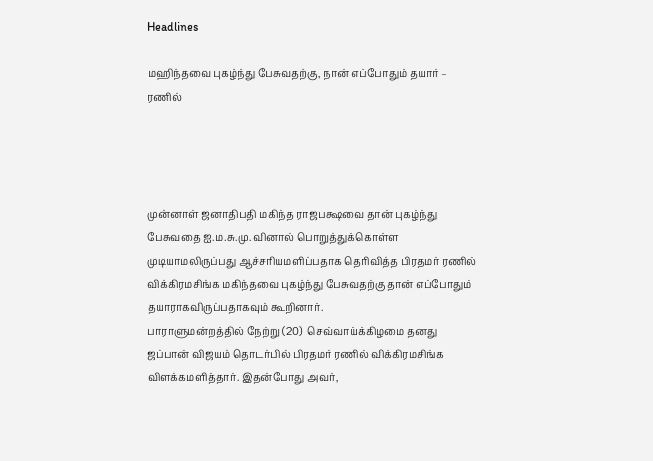Headlines

மஹிந்தவை புகழ்ந்து பேசுவதற்கு, நான் எப்போதும் தயார் – ரணில்




முன்னாள் ஜனாதிபதி மகிந்த ராஜபக்ஷவை தான் புகழ்ந்து பேசுவதை ஐ.ம.சு.மு. வினால் பொறுத்துக்கொள்ள முடியாமலிருப்பது ஆச்சரியமளிப்பதாக தெரிவித்த பிரதமர் ரணில் விக்கிரமசிங்க மகிந்தவை புகழ்ந்து பேசுவதற்கு தான் எப்போதும் தயாராகவிருப்பதாகவும் கூறினார்.
பாராளுமன்றத்தில் நேற்று (20)  செவ்வாய்க்கிழமை தனது ஜப்பான் விஜயம் தொடர்பில் பிரதமர் ரணில் விக்கிரமசிங்க விளக்கமளித்தார். இதன்போது அவர்,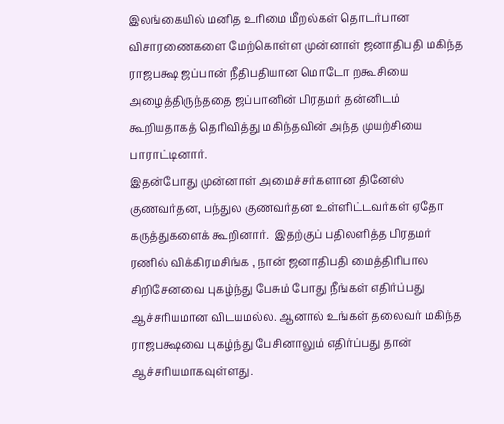இலங்கையில் மனித உரிமை மீறல்கள் தொடர்பான விசாரணைகளை மேற்கொள்ள முன்னாள் ஜனாதிபதி மகிந்த ராஜபக்ஷ ஜப்பான் நீதிபதியான மொடோ றகூசியை அழைத்திருந்ததை ஜப்பானின் பிரதமர் தன்னிடம் கூறியதாகத் தெரிவித்து மகிந்தவின் அந்த முயற்சியை பாராட்டினார்.
இதன்போது முன்னாள் அமைச்சர்களான தினேஸ் குணவர்தன, பந்துல குணவர்தன உள்ளிட்டவர்கள் ஏதோ கருத்துகளைக் கூறினார்.  இதற்குப் பதிலளித்த பிரதமர் ரணில் விக்கிரமசிங்க , நான் ஜனாதிபதி மைத்திரிபால சிறிசேனவை புகழ்ந்து பேசும் போது நீங்கள் எதிர்ப்பது ஆச்சரியமான விடயமல்ல. ஆனால் உங்கள் தலைவர் மகிந்த ராஜபக்ஷவை புகழ்ந்து பேசினாலும் எதிர்ப்பது தான் ஆச்சரியமாகவுள்ளது.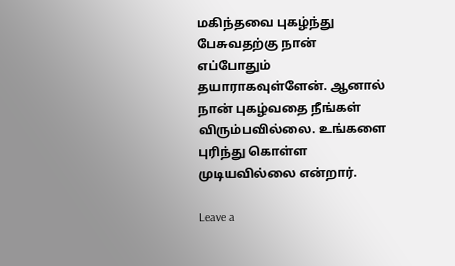மகிந்தவை புகழ்ந்து பேசுவதற்கு நான் எப்போதும் தயாராகவுள்ளேன். ஆனால் நான் புகழ்வதை நீங்கள் விரும்பவில்லை. உங்களை புரிந்து கொள்ள முடியவில்லை என்றார்.

Leave a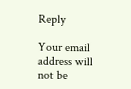Reply

Your email address will not be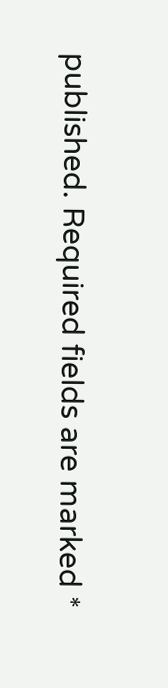published. Required fields are marked *